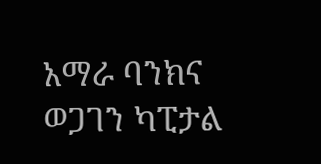አማራ ባንክና ወጋገን ካፒታል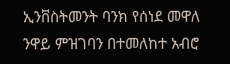ኢንቨስትመንት ባንክ የሰነደ መዋለ ንዋይ ምዝገባን በተመለከተ አብሮ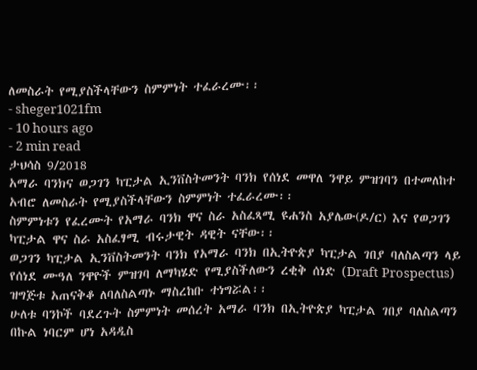ለመስራት የሚያስችላቸውን ስምምነት ተፈራረሙ፡፡
- sheger1021fm
- 10 hours ago
- 2 min read
ታህሳስ 9/2018
አማራ ባንክና ወጋገን ካፒታል ኢንቨስትመንት ባንክ የሰነደ መዋለ ንዋይ ምዝገባን በተመለከተ አብሮ ለመስራት የሚያስችላቸውን ስምምነት ተፈራረሙ፡፡
ስምምነቱን የፈረሙት የአማራ ባንክ ዋና ስራ አስፈጻሚ ዩሐንስ አያሌው(ዶ/ር) እና የወጋገን ካፒታል ዋና ስራ አስፈፃሚ ብሩታዊት ዳዊት ናቸው፡፡
ወጋገን ካፒታል ኢንቨስትመንት ባንክ የአማራ ባንክ በኢትዮጵያ ካፒታል ገበያ ባለስልጣን ላይ የሰነደ ሙዓለ ንዋዮች ምዝገባ ለማካሄድ የሚያስችለውን ረቂቅ ሰነድ (Draft Prospectus) ዝግጅቱ አጠናቅቆ ለባለስልጣኑ ማስረከቡ ተነግሯል፡፡
ሁለቱ ባንኮች ባደረጉት ስምምነት መሰረት አማራ ባንክ በኢትዮጵያ ካፒታል ገበያ ባለስልጣን በኩል ነባርም ሆነ አዳዲስ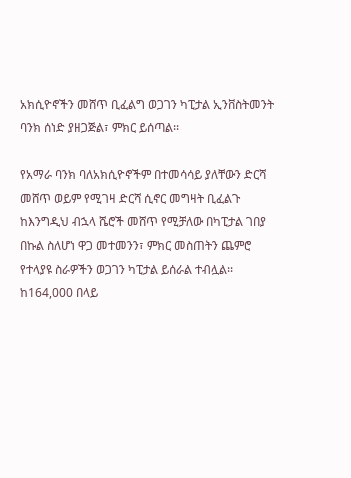አክሲዮኖችን መሸጥ ቢፈልግ ወጋገን ካፒታል ኢንቨስትመንት ባንክ ሰነድ ያዘጋጅል፣ ምክር ይሰጣል፡፡

የአማራ ባንክ ባለአክሲዮኖችም በተመሳሳይ ያለቸውን ድርሻ መሸጥ ወይም የሚገዛ ድርሻ ሲኖር መግዛት ቢፈልጉ ከእንግዲህ ብኋላ ሼሮች መሸጥ የሚቻለው በካፒታል ገበያ በኩል ስለሆነ ዋጋ መተመንን፣ ምክር መስጠትን ጨምሮ የተላያዩ ስራዎችን ወጋገን ካፒታል ይሰራል ተብሏል፡፡
ከ164,000 በላይ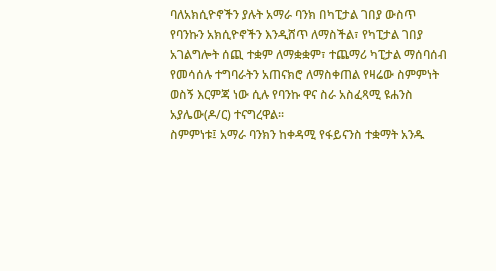ባለአክሲዮኖችን ያሉት አማራ ባንክ በካፒታል ገበያ ውስጥ የባንኩን አክሲዮኖችን እንዲሸጥ ለማስችል፣ የካፒታል ገበያ አገልግሎት ሰጪ ተቋም ለማቋቋም፣ ተጨማሪ ካፒታል ማሰባሰብ የመሳሰሉ ተግባራትን አጠናክሮ ለማስቀጠል የዛሬው ስምምነት ወስኝ እርምጃ ነው ሲሉ የባንኩ ዋና ስራ አስፈጻሚ ዩሐንስ አያሌው(ዶ/ር) ተናግረዋል፡፡
ስምምነቱ፤ አማራ ባንክን ከቀዳሚ የፋይናንስ ተቋማት አንዱ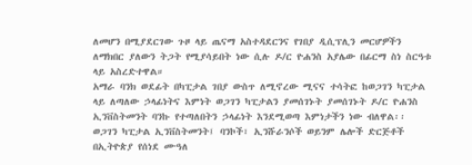ለመሆን በሚያደርገው ጉዞ ላይ ጤናማ አስተዳደርንና የገበያ ዲሲፕሊን መርሆዎችን ለማክበር ያለውን ትጋት የሚያሳይበት ነው ሲሉ ዶ/ር ዮሐንስ አያሌው በፊርማ ስነ ስርዓቱ ላይ አስረድተዋል።
አማራ ባንክ ወደፊት በካፒታል ገበያ ውስጥ ለሚኖረው ሚናና ተሳትፎ ከወጋገን ካፒታል ላይ ለጣለው ኃላፊነትና እምነት ወጋገን ካፒታልን ያመሰገኑት ያመሰገኑት ዶ/ር ዮሐንስ ኢንቨስትመንት ባንኩ የተጣለበትን ኃላፊነት እንደሚወጣ እምነታችን ነው ብለዋል፡፡
ወጋገን ካፒታል ኢንቨስትመንት፤ ባንኮች፣ ኢንሹራንሶች ወይንም ሌሎች ድርጅቶች በኢትዮጵያ የሰነደ ሙዓለ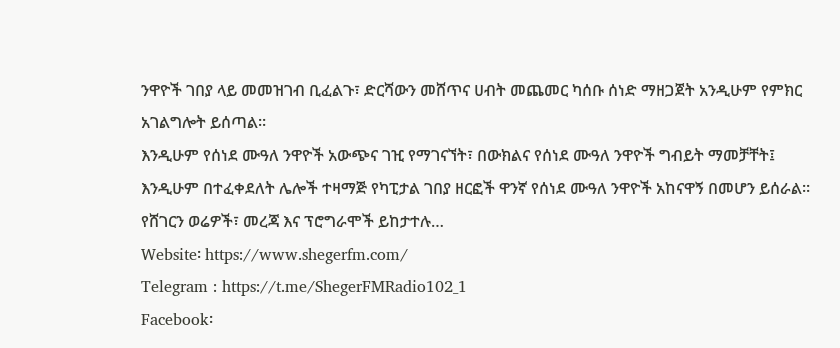ንዋዮች ገበያ ላይ መመዝገብ ቢፈልጉ፣ ድርሻውን መሸጥና ሀብት መጨመር ካሰቡ ሰነድ ማዘጋጀት አንዲሁም የምክር አገልግሎት ይሰጣል።
እንዲሁም የሰነደ ሙዓለ ንዋዮች አውጭና ገዢ የማገናኘት፣ በውክልና የሰነደ ሙዓለ ንዋዮች ግብይት ማመቻቸት፤ እንዲሁም በተፈቀደለት ሌሎች ተዛማጅ የካፒታል ገበያ ዘርፎች ዋንኛ የሰነደ ሙዓለ ንዋዮች አከናዋኝ በመሆን ይሰራል።
የሸገርን ወሬዎች፣ መረጃ እና ፕሮግራሞች ይከታተሉ…
Website፡ https://www.shegerfm.com/
Telegram : https://t.me/ShegerFMRadio102_1
Facebook፡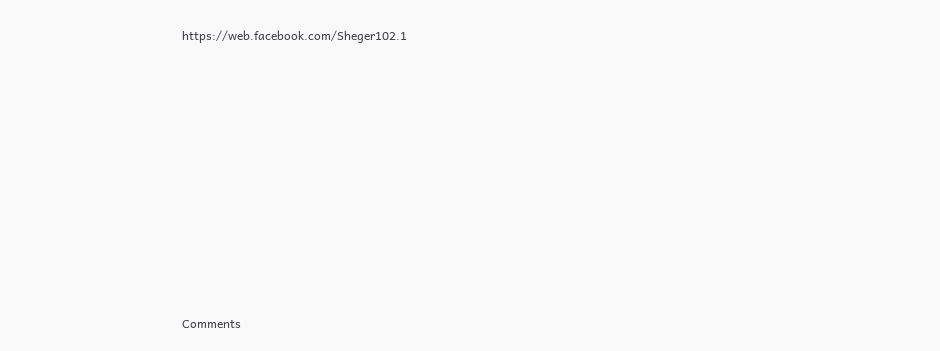https://web.facebook.com/Sheger102.1












Comments